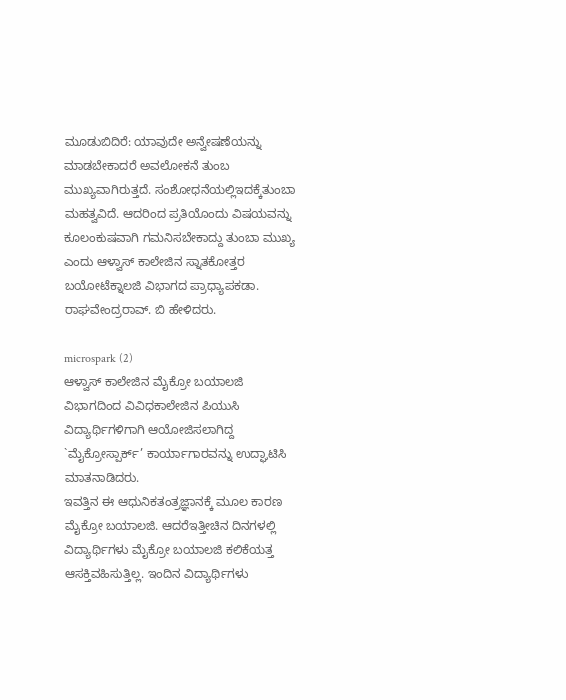ಮೂಡುಬಿದಿರೆ: ಯಾವುದೇ ಅನ್ವೇಷಣೆಯನ್ನು ಮಾಡಬೇಕಾದರೆ ಅವಲೋಕನೆ ತುಂಬ ಮುಖ್ಯವಾಗಿರುತ್ತದೆ. ಸಂಶೋಧನೆಯಲ್ಲಿಇದಕ್ಕೆತುಂಬಾ ಮಹತ್ವವಿದೆ. ಆದರಿಂದ ಪ್ರತಿಯೊಂದು ವಿಷಯವನ್ನು ಕೂಲಂಕುಷವಾಗಿ ಗಮನಿಸಬೇಕಾದ್ದು ತುಂಬಾ ಮುಖ್ಯ ಎಂದು ಆಳ್ವಾಸ್ ಕಾಲೇಜಿನ ಸ್ನಾತಕೋತ್ತರ ಬಯೋಟೆಕ್ನಾಲಜಿ ವಿಭಾಗದ ಪ್ರಾಧ್ಯಾಪಕಡಾ. ರಾಘವೇಂದ್ರರಾವ್. ಬಿ ಹೇಳಿದರು.

microspark (2)
ಆಳ್ವಾಸ್ ಕಾಲೇಜಿನ ಮೈಕ್ರೋ ಬಯಾಲಜಿ ವಿಭಾಗದಿಂದ ವಿವಿಧಕಾಲೇಜಿನ ಪಿಯುಸಿ ವಿದ್ಯಾರ್ಥಿಗಳಿಗಾಗಿ ಆಯೋಜಿಸಲಾಗಿದ್ದ `ಮೈಕ್ರೋಸ್ಪಾರ್ಕ್’ ಕಾರ್ಯಾಗಾರವನ್ನು ಉದ್ಘಾಟಿಸಿ ಮಾತನಾಡಿದರು.
ಇವತ್ತಿನ ಈ ಆಧುನಿಕತಂತ್ರಜ್ಞಾನಕ್ಕೆ ಮೂಲ ಕಾರಣ ಮೈಕ್ರೋ ಬಯಾಲಜಿ. ಆದರೆಇತ್ತೀಚಿನ ದಿನಗಳಲ್ಲಿ ವಿದ್ಯಾರ್ಥಿಗಳು ಮೈಕ್ರೋ ಬಯಾಲಜಿ ಕಲಿಕೆಯತ್ತ ಆಸಕ್ತಿವಹಿಸುತ್ತಿಲ್ಲ. ಇಂದಿನ ವಿದ್ಯಾರ್ಥಿಗಳು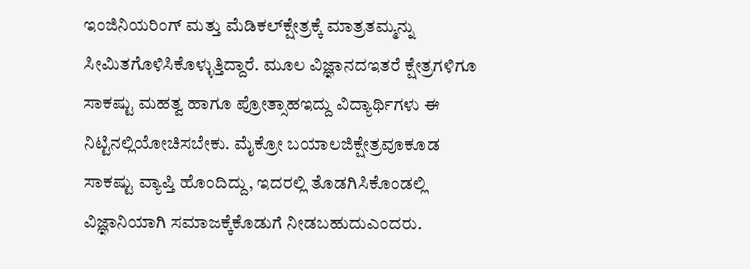ಇಂಜಿನಿಯರಿಂಗ್ ಮತ್ತು ಮೆಡಿಕಲ್‍ಕ್ಷೇತ್ರಕ್ಕೆ ಮಾತ್ರತಮ್ಮನ್ನು ಸೀಮಿತಗೊಳಿಸಿಕೊಳ್ಳುತ್ತಿದ್ದಾರೆ. ಮೂಲ ವಿಜ್ಞಾನದಇತರೆ ಕ್ಷೇತ್ರಗಳಿಗೂ ಸಾಕಷ್ಟು ಮಹತ್ವ ಹಾಗೂ ಪ್ರೋತ್ಸಾಹಇದ್ದು ವಿದ್ಯಾರ್ಥಿಗಳು ಈ ನಿಟ್ಟಿನಲ್ಲಿಯೋಚಿಸಬೇಕು. ಮೈಕ್ರೋ ಬಯಾಲಜಿಕ್ಷೇತ್ರವೂಕೂಡ ಸಾಕಷ್ಟು ವ್ಯಾಪ್ತಿ ಹೊಂದಿದ್ದು, ಇದರಲ್ಲಿ ತೊಡಗಿಸಿಕೊಂಡಲ್ಲಿ ವಿಜ್ಞಾನಿಯಾಗಿ ಸಮಾಜಕ್ಕೆಕೊಡುಗೆ ನೀಡಬಹುದುಎಂದರು.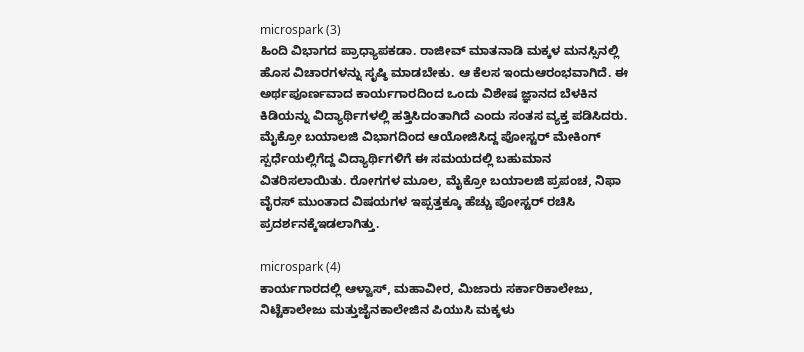microspark (3)
ಹಿಂದಿ ವಿಭಾಗದ ಪ್ರಾಧ್ಯಾಪಕಡಾ. ರಾಜೀವ್ ಮಾತನಾಡಿ ಮಕ್ಕಳ ಮನಸ್ಸಿನಲ್ಲಿ ಹೊಸ ವಿಚಾರಗಳನ್ನು ಸೃಷ್ಠಿ ಮಾಡಬೇಕು. ಆ ಕೆಲಸ ಇಂದುಆರಂಭವಾಗಿದೆ. ಈ ಅರ್ಥಪೂರ್ಣವಾದ ಕಾರ್ಯಗಾರದಿಂದ ಒಂದು ವಿಶೇಷ ಜ್ಞಾನದ ಬೆಳಕಿನ ಕಿಡಿಯನ್ನು ವಿದ್ಯಾರ್ಥಿಗಳಲ್ಲಿ ಹತ್ತಿಸಿದಂತಾಗಿದೆ ಎಂದು ಸಂತಸ ವ್ಯಕ್ತ ಪಡಿಸಿದರು.
ಮೈಕ್ರೋ ಬಯಾಲಜಿ ವಿಭಾಗದಿಂದ ಆಯೋಜಿಸಿದ್ದ ಪೋಸ್ಟರ್ ಮೇಕಿಂಗ್ ಸ್ಪರ್ಧೆಯಲ್ಲಿಗೆದ್ದ ವಿದ್ಯಾರ್ಥಿಗಳಿಗೆ ಈ ಸಮಯದಲ್ಲಿ ಬಹುಮಾನ ವಿತರಿಸಲಾಯಿತು. ರೋಗಗಳ ಮೂಲ, ಮೈಕ್ರೋ ಬಯಾಲಜಿ ಪ್ರಪಂಚ, ನಿಫಾ ವೈರಸ್ ಮುಂತಾದ ವಿಷಯಗಳ ಇಪ್ಪತ್ತಕ್ಕೂ ಹೆಚ್ಚು ಪೋಸ್ಟರ್ ರಚಿಸಿ ಪ್ರದರ್ಶನಕ್ಕೆಇಡಲಾಗಿತ್ತು.

microspark (4)
ಕಾರ್ಯಗಾರದಲ್ಲಿ ಆಳ್ವಾಸ್, ಮಹಾವೀರ, ಮಿಜಾರು ಸರ್ಕಾರಿಕಾಲೇಜು, ನಿಟ್ಟೆಕಾಲೇಜು ಮತ್ತುಜೈನಕಾಲೇಜಿನ ಪಿಯುಸಿ ಮಕ್ಕಳು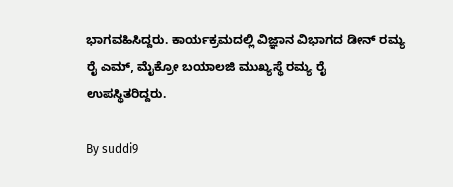ಭಾಗವಹಿಸಿದ್ದರು. ಕಾರ್ಯಕ್ರಮದಲ್ಲಿ ವಿಜ್ಞಾನ ವಿಭಾಗದ ಡೀನ್ ರಮ್ಯ ರೈ ಎಮ್, ಮೈಕ್ರೋ ಬಯಾಲಜಿ ಮುಖ್ಯಸ್ಥೆ ರಮ್ಯ ರೈ ಉಪಸ್ಥಿತರಿದ್ದರು.

By suddi9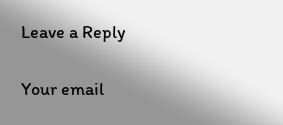Leave a Reply

Your email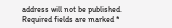address will not be published. Required fields are marked *